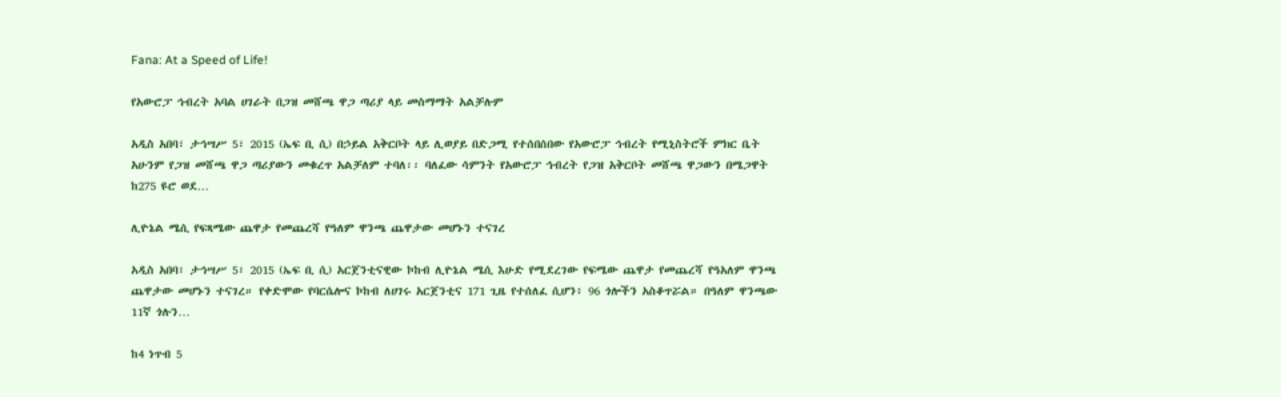Fana: At a Speed of Life!

የአውሮፓ ኅብረት አባል ሀገራት በጋዝ መሸጫ ዋጋ ጣሪያ ላይ መስማማት አልቻሉም

አዲስ አበባ፣ ታኅሣሥ 5፣ 2015 (ኤፍ ቢ ሲ) በኃይል አቅርቦት ላይ ሊወያይ በድጋሚ የተሰበሰበው የአውሮፓ ኅብረት የሚኒስትሮች ምክር ቤት አሁንም የጋዝ መሸጫ ዋጋ ጣሪያውን መቁረጥ አልቻለም ተባለ፡፡ ባለፈው ሳምንት የአውሮፓ ኅብረት የጋዝ አቅርቦት መሸጫ ዋጋውን በሜጋዋት ከ275 ዩሮ ወደ…

ሊዮኔል ሜሲ የፍጻሜው ጨዋታ የመጨረሻ የዓለም ዋንጫ ጨዋታው መሆኑን ተናገረ

አዲስ አበባ፣ ታኅሣሥ 5፣ 2015 (ኤፍ ቢ ሲ) አርጀንቲናዊው ኮከብ ሊዮኔል ሜሲ እሁድ የሚደረገው የፍሜው ጨዋታ የመጨረሻ የዓአለም ዋንጫ ጨዋታው መሆኑን ተናገረ። የቀድሞው የባርሴሎና ኮከብ ለሀገሩ አርጀንቲና 171 ጊዜ የተሰለፈ ሲሆን፥ 96 ጎሎችን አስቆጥሯል። በዓለም ዋንጫው 11ኛ ጎሉን…

ከ4 ነጥብ 5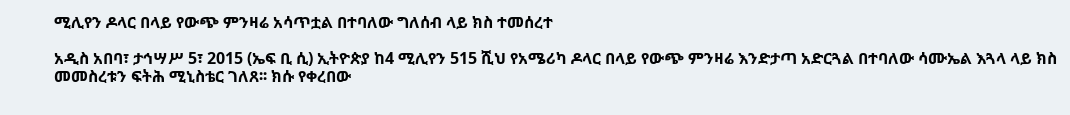ሚሊየን ዶላር በላይ የውጭ ምንዛሬ አሳጥቷል በተባለው ግለሰብ ላይ ክስ ተመሰረተ

አዲስ አበባ፣ ታኅሣሥ 5፣ 2015 (ኤፍ ቢ ሲ) ኢትዮጵያ ከ4 ሚሊየን 515 ሺህ የአሜሪካ ዶላር በላይ የውጭ ምንዛሬ እንድታጣ አድርጓል በተባለው ሳሙኤል እጓላ ላይ ክስ መመስረቱን ፍትሕ ሚኒስቴር ገለጸ፡፡ ክሱ የቀረበው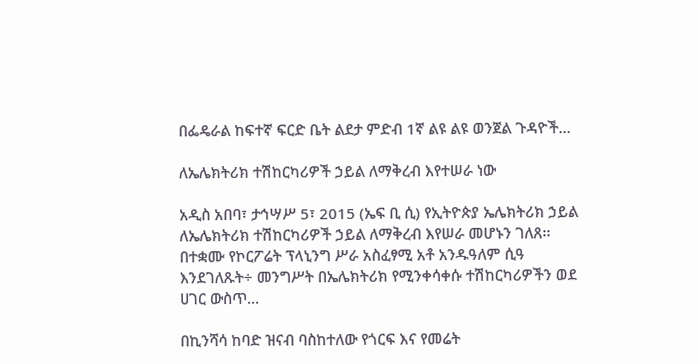በፌዴራል ከፍተኛ ፍርድ ቤት ልደታ ምድብ 1ኛ ልዩ ልዩ ወንጀል ጉዳዮች…

ለኤሌክትሪክ ተሽከርካሪዎች ኃይል ለማቅረብ እየተሠራ ነው

አዲስ አበባ፣ ታኅሣሥ 5፣ 2015 (ኤፍ ቢ ሲ) የኢትዮጵያ ኤሌክትሪክ ኃይል ለኤሌክትሪክ ተሽከርካሪዎች ኃይል ለማቅረብ እየሠራ መሆኑን ገለጸ፡፡ በተቋሙ የኮርፖሬት ፕላኒንግ ሥራ አስፈፃሚ አቶ አንዱዓለም ሲዓ እንደገለጹት÷ መንግሥት በኤሌክትሪክ የሚንቀሳቀሱ ተሽከርካሪዎችን ወደ ሀገር ውስጥ…

በኪንሻሳ ከባድ ዝናብ ባስከተለው የጎርፍ እና የመሬት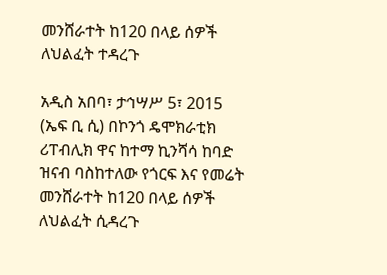መንሸራተት ከ120 በላይ ሰዎች ለህልፈት ተዳረጉ

አዲስ አበባ፣ ታኅሣሥ 5፣ 2015 (ኤፍ ቢ ሲ) በኮንጎ ዴሞክራቲክ ሪፐብሊክ ዋና ከተማ ኪንሻሳ ከባድ ዝናብ ባስከተለው የጎርፍ እና የመሬት መንሸራተት ከ120 በላይ ሰዎች ለህልፈት ሲዳረጉ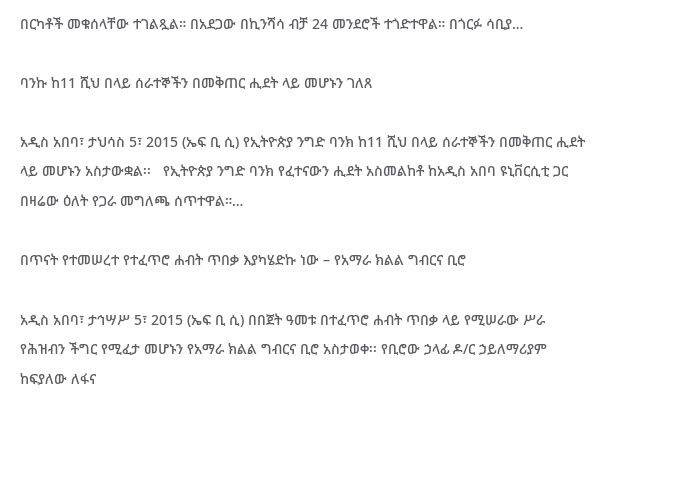በርካቶች መቁሰላቸው ተገልጿል። በአደጋው በኪንሻሳ ብቻ 24 መንደሮች ተጎድተዋል። በጎርፉ ሳቢያ…

ባንኩ ከ11 ሺህ በላይ ሰራተኞችን በመቅጠር ሒደት ላይ መሆኑን ገለጸ

አዲስ አበባ፣ ታህሳስ 5፣ 2015 (ኤፍ ቢ ሲ) የኢትዮጵያ ንግድ ባንክ ከ11 ሺህ በላይ ሰራተኞችን በመቅጠር ሒደት ላይ መሆኑን አስታውቋል፡፡   የኢትዮጵያ ንግድ ባንክ የፈተናውን ሒደት አስመልከቶ ከአዲስ አበባ ዩኒቨርሲቲ ጋር በዛሬው ዕለት የጋራ መግለጫ ሰጥተዋል።…

በጥናት የተመሠረተ የተፈጥሮ ሐብት ጥበቃ እያካሄድኩ ነው – የአማራ ክልል ግብርና ቢሮ

አዲስ አበባ፣ ታኅሣሥ 5፣ 2015 (ኤፍ ቢ ሲ) በበጀት ዓመቱ በተፈጥሮ ሐብት ጥበቃ ላይ የሚሠራው ሥራ የሕዝብን ችግር የሚፈታ መሆኑን የአማራ ክልል ግብርና ቢሮ አስታወቀ፡፡ የቢሮው ኃላፊ ዶ/ር ኃይለማሪያም ከፍያለው ለፋና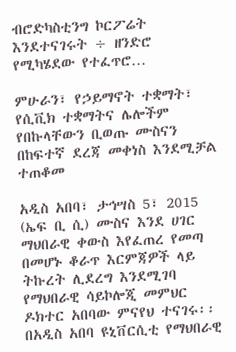ብሮድካስቲንግ ኮርፖሬት እንደተናገሩት ÷ ዘንድሮ የሚካሄደው የተፈጥሮ…

ምሁራን፣ የኃይማኖት ተቋማት፣ የሲቪክ ተቋማትና ሌሎችም የበኩላቸውን ቢወጡ ሙስናን በከፍተኛ ደረጃ መቀነስ እንደሚቻል ተጠቆመ

አዲስ አበባ፣ ታኅሣስ 5፣ 2015 (ኤፍ ቢ ሲ) ሙስና እንደ ሀገር ማህበራዊ ቀውስ እየፈጠረ የመጣ በመሆኑ ቆራጥ እርምጃዎች ላይ ትኩረት ሊደረግ እንደሚገባ የማህበራዊ ሳይኮሎጂ መምህር ዶክተር አበባው ምናየህ ተናገሩ፡፡ በአዲስ አበባ ዩኒቨርሲቲ የማህበራዊ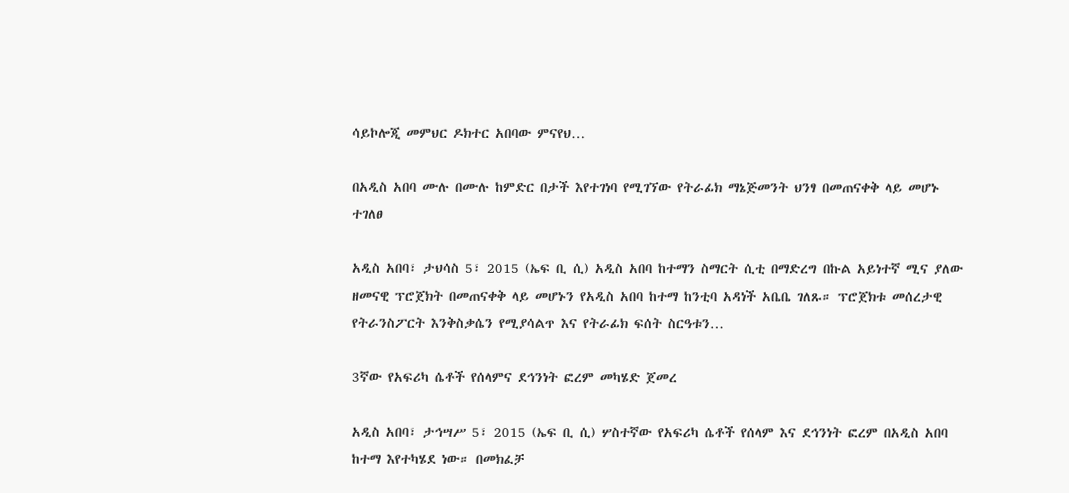ሳይኮሎጂ መምህር ዶክተር አበባው ምናየህ…

በአዲስ አበባ ሙሉ በሙሉ ከምድር በታች እየተገነባ የሚገኘው የትራፊክ ማኔጅመንት ህንፃ በመጠናቀቅ ላይ መሆኑ ተገለፀ

አዲስ አበባ፣ ታህሳስ 5፣ 2015 (ኤፍ ቢ ሲ) አዲስ አበባ ከተማን ስማርት ሲቲ በማድረግ በኩል አይነተኛ ሚና ያለው ዘመናዊ ፕሮጀክት በመጠናቀቅ ላይ መሆኑን የአዲስ አበባ ከተማ ከንቲባ አዳነች አቤቤ ገለጹ። ፕሮጀክቱ መሰረታዊ የትራንስፖርት እንቅስቃሴን የሚያሳልጥ እና የትራፊክ ፍሰት ስርዓቱን…

3ኛው የአፍሪካ ሴቶች የሰላምና ደኅንነት ፎረም መካሄድ ጀመረ

አዲስ አበባ፣ ታኅሣሥ 5፣ 2015 (ኤፍ ቢ ሲ) ሦስተኛው የአፍሪካ ሴቶች የሰላም እና ደኅንነት ፎረም በአዲስ አበባ ከተማ እየተካሄደ ነው። በመክፈቻ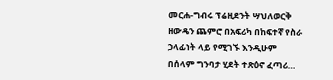መርሐ-ግብሩ ፕሬዚደንት ሣህለወርቅ ዘውዴን ጨምሮ በአፍሪካ በከፍተኛ የስራ ኃላፊነት ላይ የሚገኙ እንዲሁም በሰላም ግንባታ ሂደት ተጽዕኖ ፈጣሪ…